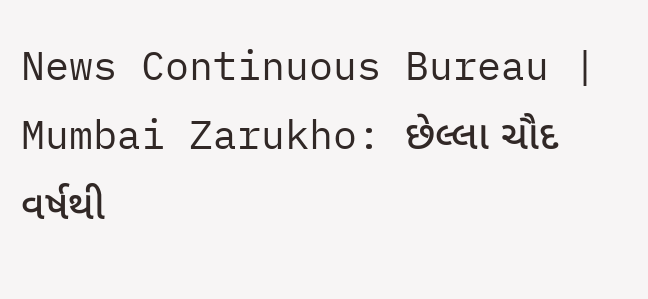News Continuous Bureau | Mumbai Zarukho: છેલ્લા ચૌદ વર્ષથી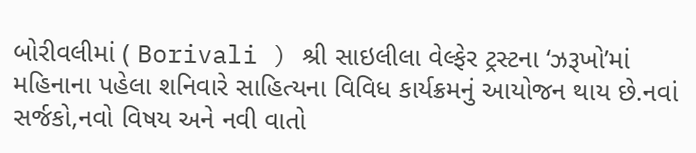બોરીવલીમાં ( Borivali ) શ્રી સાઇલીલા વેલ્ફેર ટ્રસ્ટના ‘ઝરૂખો’માં મહિનાના પહેલા શનિવારે સાહિત્યના વિવિધ કાર્યક્રમનું આયોજન થાય છે.નવાં સર્જકો,નવો વિષય અને નવી વાતો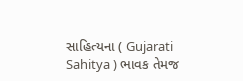સાહિત્યના ( Gujarati Sahitya ) ભાવક તેમજ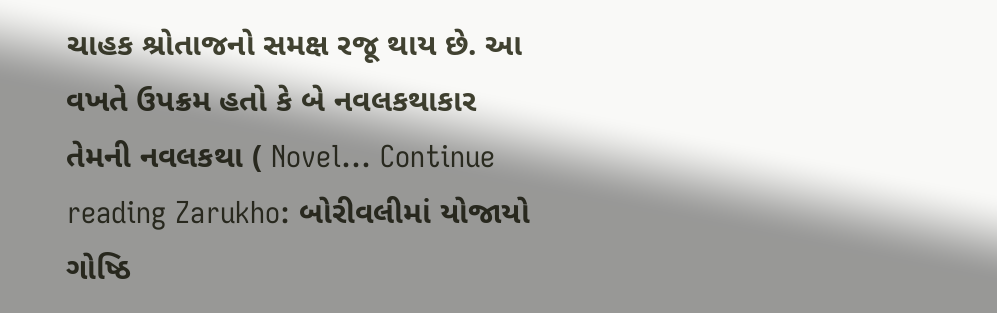ચાહક શ્રોતાજનો સમક્ષ રજૂ થાય છે. આ વખતે ઉપક્રમ હતો કે બે નવલકથાકાર તેમની નવલકથા ( Novel… Continue reading Zarukho: બોરીવલીમાં યોજાયો ગોષ્ઠિ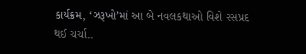કાર્યક્રમ, ‘ઝરૂખો’માં આ બે નવલકથાઓ વિશે રસપ્રદ થઈ ચર્ચા..